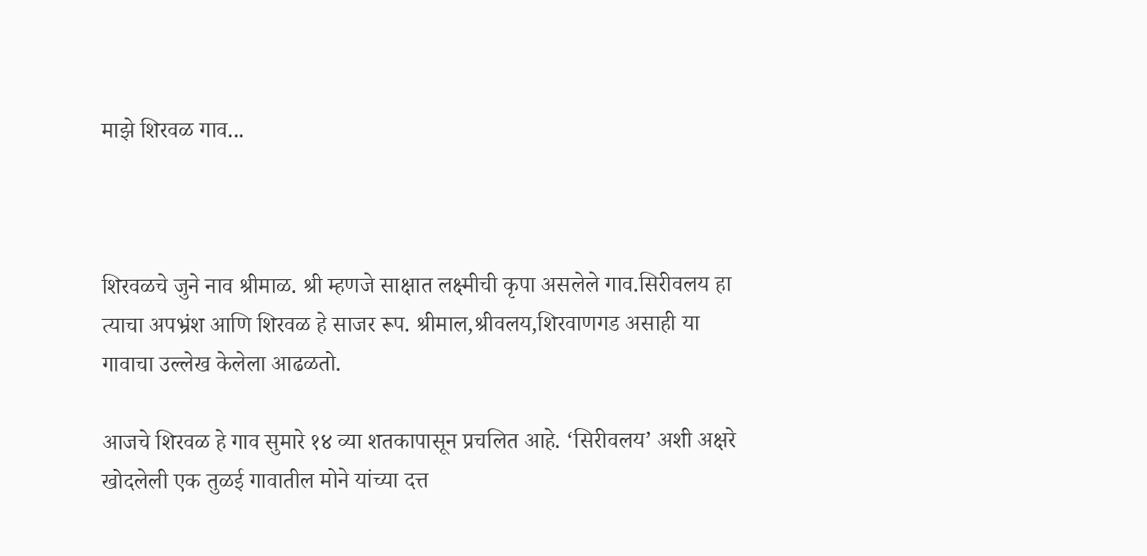माझे शिरवळ गाव...



शिरवळचे जुने नाव श्रीमाळ. श्री म्हणजे साक्षात लक्ष्मीची कृपा असलेले गाव.सिरीवलय हा त्याचा अपभ्रंश आणि शिरवळ हे साजर रूप. श्रीमाल,श्रीवलय,शिरवाणगड असाही या गावाचा उल्लेख केलेला आढळतो.

आजचे शिरवळ हे गाव सुमारे १४ व्या शतकापासून प्रचलित आहे. ‘सिरीवलय’ अशी अक्षरे खोदलेली एक तुळई गावातील मोने यांच्या दत्त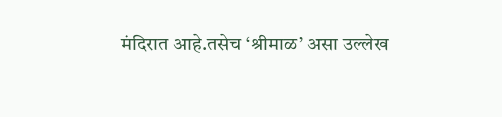मंदिरात आहे.तसेच ‘श्रीमाळ’ असा उल्लेख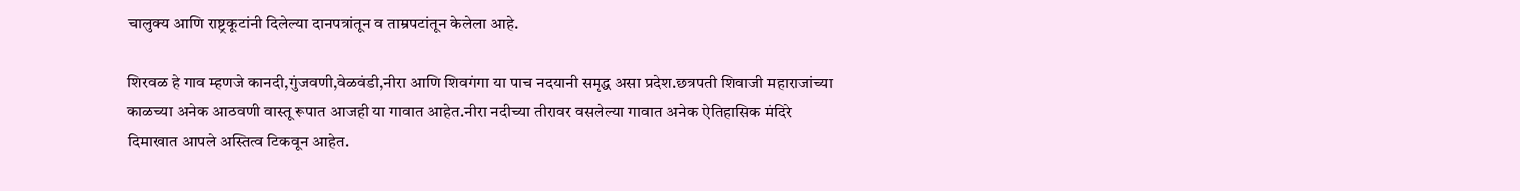चालुक्य आणि राष्ट्रकूटांनी दिलेल्या दानपत्रांतून व ताम्रपटांतून केलेला आहे.

शिरवळ हे गाव म्हणजे कानदी,गुंजवणी,वेळवंडी,नीरा आणि शिवगंगा या पाच नदयानी समृद्ध असा प्रदेश.छत्रपती शिवाजी महाराजांच्या काळच्या अनेक आठवणी वास्तू रूपात आजही या गावात आहेत.नीरा नदीच्या तीरावर वसलेल्या गावात अनेक ऐतिहासिक मंदिरे दिमाखात आपले अस्तित्व टिकवून आहेत.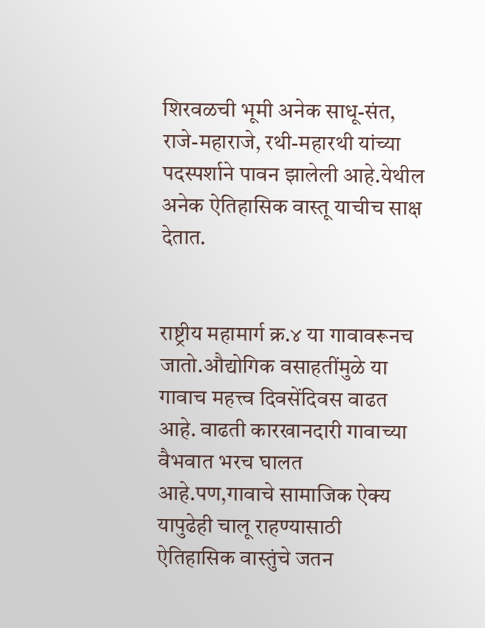शिरवळची भूमी अनेक साधू-संत, राजे-महाराजे, रथी-महारथी यांच्या पदस्पर्शाने पावन झालेली आहे.येथील अनेक ऐतिहासिक वास्तू याचीच साक्ष देतात.


राष्ट्रीय महामार्ग क्र.४ या गावावरूनच जातो.औद्योगिक वसाहतींमुळे या गावाच महत्त्व दिवसेंदिवस वाढत आहे. वाढती कारखानदारी गावाच्या वैभवात भरच घालत आहे.पण,गावाचे सामाजिक ऐक्य यापुढेही चालू राहण्यासाठी ऐतिहासिक वास्तुंचे जतन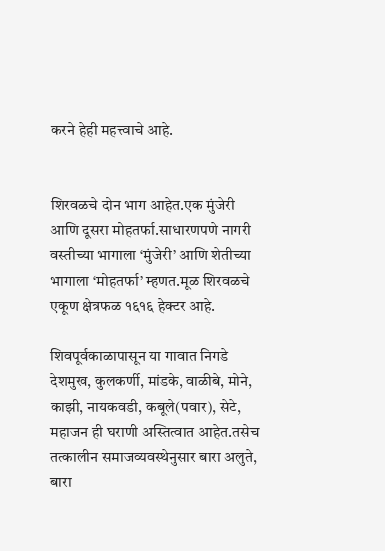करने हेही महत्त्वाचे आहे.


शिरवळचे दोन भाग आहेत.एक मुंजेरी आणि दूसरा मोहतर्फा.साधारणपणे नागरी वस्तीच्या भागाला ‘मुंजेरी’ आणि शेतीच्या भागाला ‘मोहतर्फा’ म्हणत.मूळ शिरवळचे एकूण क्षेत्रफळ १६१६ हेक्टर आहे.

शिवपूर्वकाळापासून या गावात निगडे देशमुख, कुलकर्णी, मांडके, वाळीबे, मोने, काझी, नायकवडी, कबूले(पवार), सेटे, महाजन ही घराणी अस्तित्वात आहेत.तसेच तत्कालीन समाजव्यवस्थेनुसार बारा अलुते, बारा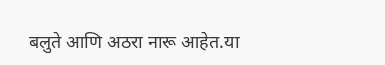बलुते आणि अठरा नारू आहेत.या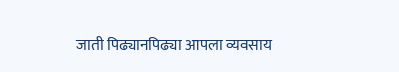जाती पिढ्यानपिढ्या आपला व्यवसाय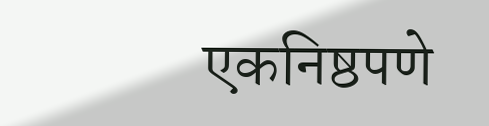एकनिष्ठपणे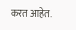करत आहेत.